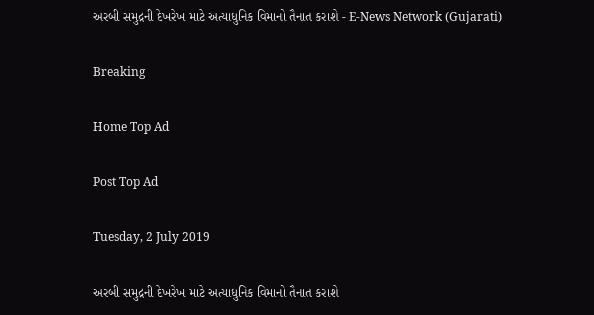અરબી સમુદ્રની દેખરેખ માટે અત્યાધુનિક વિમાનો તૈનાત કરાશે - E-News Network (Gujarati)

Breaking

Home Top Ad

Post Top Ad

Tuesday, 2 July 2019

અરબી સમુદ્રની દેખરેખ માટે અત્યાધુનિક વિમાનો તૈનાત કરાશે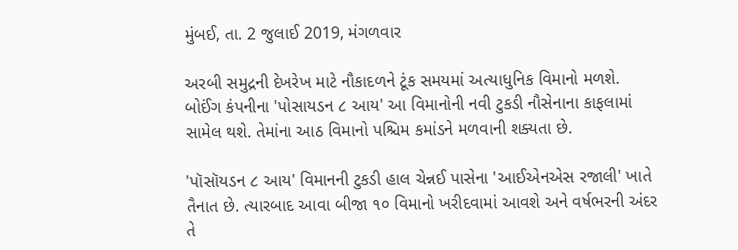મુંબઈ, તા. 2 જુલાઈ 2019, મંગળવાર

અરબી સમુદ્રની દેખરેખ માટે નૌકાદળને ટૂંક સમયમાં અત્યાધુનિક વિમાનો મળશે. બોઈંગ કંપનીના 'પોસાયડન ૮ આય' આ વિમાનોની નવી ટુકડી નૌસેનાના કાફલામાં સામેલ થશે. તેમાંના આઠ વિમાનો પશ્ચિમ કમાંડને મળવાની શક્યતા છે.

'પૉસૉયડન ૮ આય' વિમાનની ટુકડી હાલ ચેન્નઈ પાસેના 'આઈએનએસ રજાલી' ખાતે તૈનાત છે. ત્યારબાદ આવા બીજા ૧૦ વિમાનો ખરીદવામાં આવશે અને વર્ષભરની અંદર તે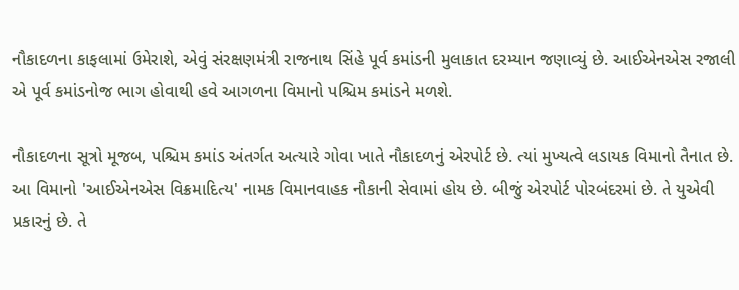નૌકાદળના કાફલામાં ઉમેરાશે, એવું સંરક્ષણમંત્રી રાજનાથ સિંહે પૂર્વ કમાંડની મુલાકાત દરમ્યાન જણાવ્યું છે. આઈએનએસ રજાલી એ પૂર્વ કમાંડનોજ ભાગ હોવાથી હવે આગળના વિમાનો પશ્ચિમ કમાંડને મળશે.

નૌકાદળના સૂત્રો મૂજબ, પશ્ચિમ કમાંડ અંતર્ગત અત્યારે ગોવા ખાતે નૌકાદળનું એરપોર્ટ છે. ત્યાં મુખ્યત્વે લડાયક વિમાનો તૈનાત છે. આ વિમાનો 'આઈએનએસ વિક્રમાદિત્ય' નામક વિમાનવાહક નૌકાની સેવામાં હોય છે. બીજું એરપોર્ટ પોરબંદરમાં છે. તે યુએવી પ્રકારનું છે. તે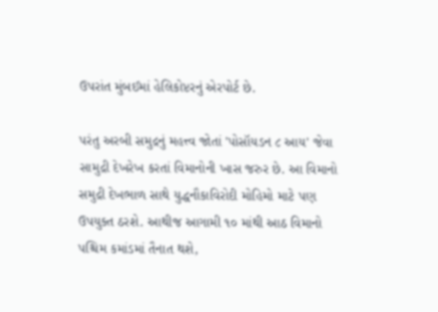ઉપરાંત મુંબઈમાં હેલિકોપ્ટરનું એરપોર્ટ છે.

પરંતુ અરબી સમુદ્રનું મહત્ત્વ જોતાં 'પોસૉયડન ૮ આય' જેવા સામુદ્રી દેખરેખ કરતાં વિમાનોની ખાસ જરુર છે. આ વિમાનો સમુદ્રી દેખભાળ સાથે યુદ્ધનૌકાવિરોદી મોહિમો માટે પણ ઉપયુક્ત ઠરશે. આથીજ આગામી ૧૦ માંથી આઠ વિમાનો પશ્ચિમ કમાંડમાં તૈનાત થશે,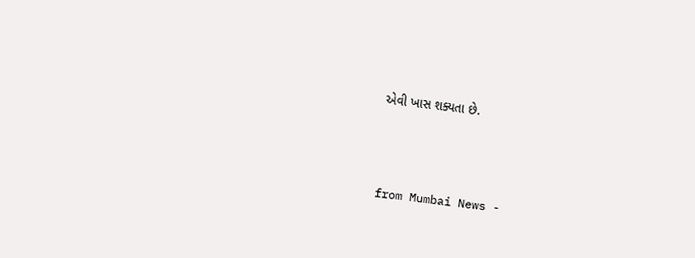એવી ખાસ શક્યતા છે.



from Mumbai News -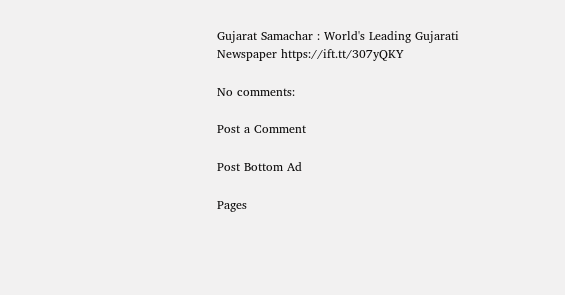Gujarat Samachar : World's Leading Gujarati Newspaper https://ift.tt/307yQKY

No comments:

Post a Comment

Post Bottom Ad

Pages